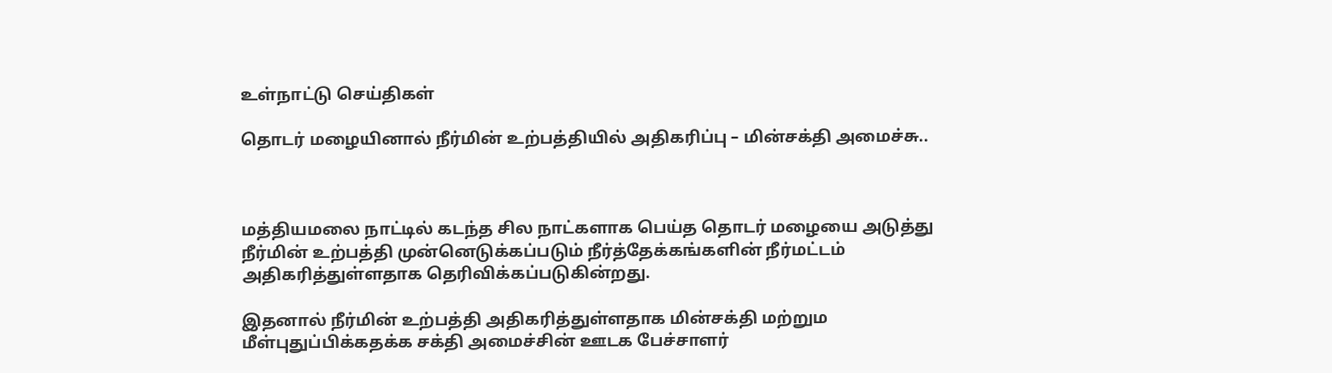உள்நாட்டு செய்திகள்

தொடர் மழையினால் நீர்மின் உற்பத்தியில் அதிகரிப்பு – மின்சக்தி அமைச்சு..



மத்தியமலை நாட்டில் கடந்த சில நாட்களாக பெய்த தொடர் மழையை அடுத்து நீர்மின் உற்பத்தி முன்னெடுக்கப்படும் நீர்த்தேக்கங்களின் நீர்மட்டம் அதிகரித்துள்ளதாக தெரிவிக்கப்படுகின்றது.

இதனால் நீர்மின் உற்பத்தி அதிகரித்துள்ளதாக மின்சக்தி மற்றும மீள்புதுப்பிக்கதக்க சக்தி அமைச்சின் ஊடக பேச்சாளர்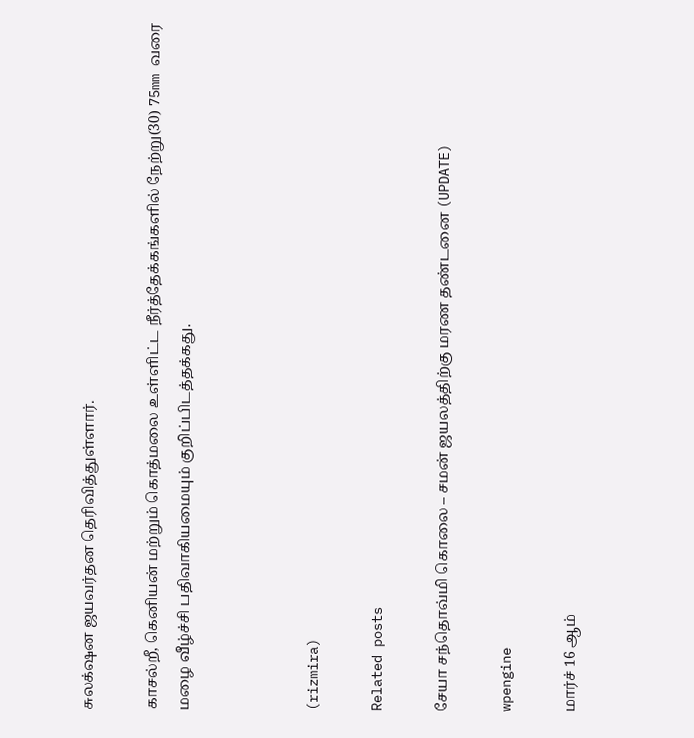சுலக்‌ஷன ஜயவர்தன தெரிவித்துள்ளார்.

காசல்றீ, கெனியன் மற்றும் கொத்மலை உள்ளிட்ட நீர்த்தேக்கங்களில் நேற்று(30) 75mm வரை மழை வீழ்ச்சி பதிவாகியமையும் குறிப்பிடத்தக்கது.



(rizmira)

Related posts

சேயா சந்தொவ்மி கொலை – சமன் ஜயலத்திற்கு மரண தண்டனை (UPDATE)

wpengine

மார்ச் 16 ஆம்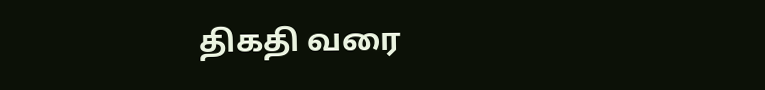திகதி வரை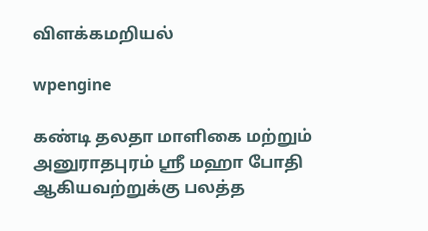விளக்கமறியல்

wpengine

கண்டி தலதா மாளிகை மற்றும் அனுராதபுரம் ஸ்ரீ மஹா போதி ஆகியவற்றுக்கு பலத்த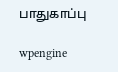பாதுகாப்பு

wpengine